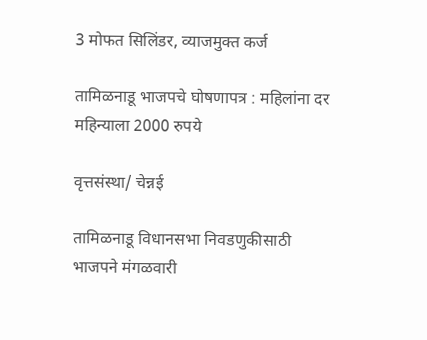3 मोफत सिलिंडर, व्याजमुक्त कर्ज

तामिळनाडू भाजपचे घोषणापत्र : महिलांना दर महिन्याला 2000 रुपये

वृत्तसंस्था/ चेन्नई

तामिळनाडू विधानसभा निवडणुकीसाठी भाजपने मंगळवारी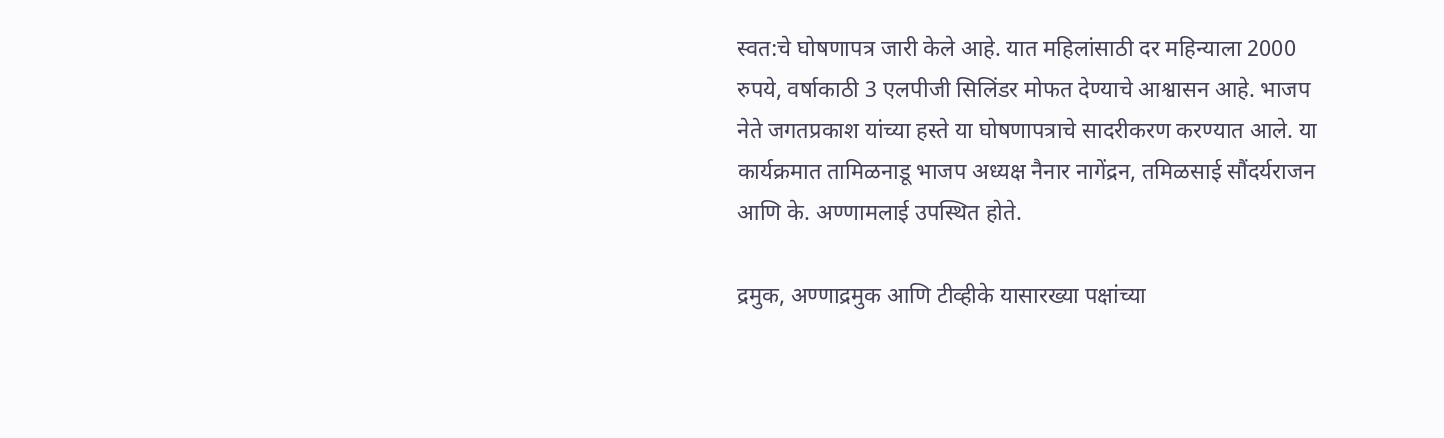स्वत:चे घोषणापत्र जारी केले आहे. यात महिलांसाठी दर महिन्याला 2000 रुपये, वर्षाकाठी 3 एलपीजी सिलिंडर मोफत देण्याचे आश्वासन आहे. भाजप नेते जगतप्रकाश यांच्या हस्ते या घोषणापत्राचे सादरीकरण करण्यात आले. या कार्यक्रमात तामिळनाडू भाजप अध्यक्ष नैनार नागेंद्रन, तमिळसाई सौंदर्यराजन आणि के. अण्णामलाई उपस्थित होते.

द्रमुक, अण्णाद्रमुक आणि टीव्हीके यासारख्या पक्षांच्या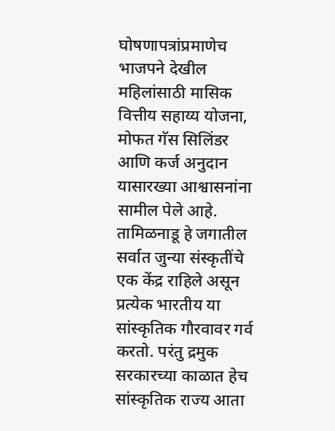घोषणापत्रांप्रमाणेच भाजपने देखील महिलांसाठी मासिक वित्तीय सहाय्य योजना, मोफत गॅस सिलिंडर आणि कर्ज अनुदान यासारख्या आश्वासनांना सामील पेले आहे.  तामिळनाडू हे जगातील सर्वात जुन्या संस्कृतींचे एक केंद्र राहिले असून प्रत्येक भारतीय या सांस्कृतिक गौरवावर गर्व करतो. परंतु द्रमुक सरकारच्या काळात हेच सांस्कृतिक राज्य आता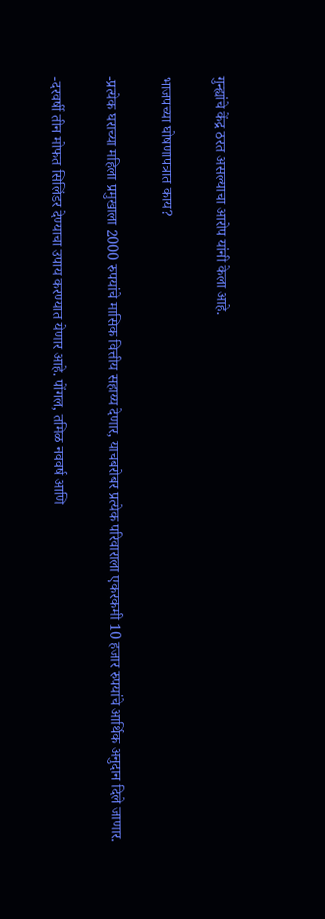गुन्ह्यांचे केंद्र ठरत असल्याचा आरोप यांनी केला आहे.

भाजपच्या घोषणापत्रात काय?

-प्रत्येक घराच्या महिला प्रमुखाला 2000 रुपयांचे मासिक वित्तीय सहाय्य देणार, याचबरोबर प्रत्येक परिवाराला एकरकमी 10 हजार रुपयांचे आर्थिक अनुदान दिले जाणार.

-दरवर्षी तीन मोफत सिलिंडर देण्याचा उपाय करण्यात येणार आहे. पोंगल, तमिळ नववर्ष आणि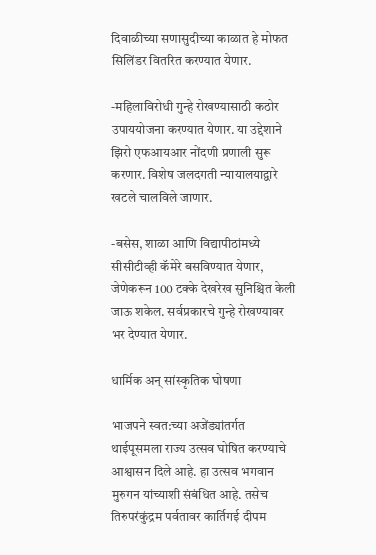दिवाळीच्या सणासुदीच्या काळात हे मोफत सिलिंडर वितरित करण्यात येणार.

-महिलाविरोधी गुन्हे रोखण्यासाठी कठोर उपाययोजना करण्यात येणार. या उद्देशाने झिरो एफआयआर नोंदणी प्रणाली सुरू करणार. विशेष जलदगती न्यायालयाद्वारे खटले चालविले जाणार.

-बसेस, शाळा आणि विद्यापीठांमध्ये सीसीटीव्ही कॅमेरे बसविण्यात येणार, जेणेकरून 100 टक्के देखरेख सुनिश्चित केली जाऊ शकेल. सर्वप्रकारचे गुन्हे रोखण्यावर भर देण्यात येणार.

धार्मिक अन् सांस्कृतिक घोषणा

भाजपने स्वत:च्या अजेंड्यांतर्गत थाईपूसमला राज्य उत्सव घोषित करण्याचे आश्वासन दिले आहे. हा उत्सव भगवान मुरुगन यांच्याशी संबंधित आहे. तसेच तिरुपरंकुंद्रम पर्वतावर कार्तिगई दीपम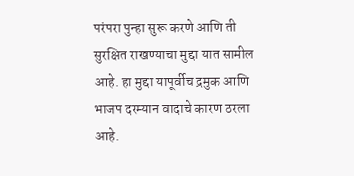परंपरा पुन्हा सुरू करणे आणि ती सुरक्षित राखण्याचा मुद्दा यात सामील आहे. हा मुद्दा यापूर्वीच द्रमुक आणि भाजप दरम्यान वादाचे कारण ठरला आहे.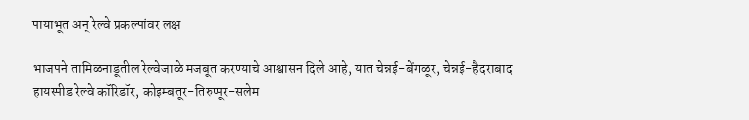पायाभूत अन् रेल्वे प्रकल्पांवर लक्ष

भाजपने तामिळनाडूतील रेल्वेजाळे मजबूत करण्याचे आश्वासन दिले आहे, यात चेन्नई-बेंगळूर, चेन्नई-हैदराबाद हायस्पीड रेल्वे कॉरिडॉर, कोइम्बतूर-तिरुप्पूर-सलेम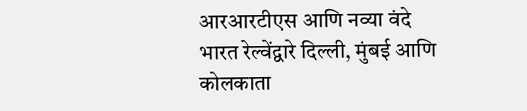आरआरटीएस आणि नव्या वंदे भारत रेल्वेंद्वारे दिल्ली, मुंबई आणि कोलकाता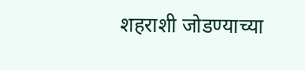शहराशी जोडण्याच्या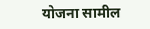योजना सामील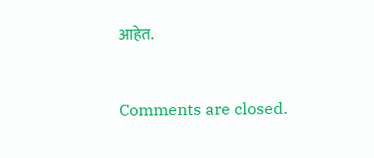आहेत.



Comments are closed.